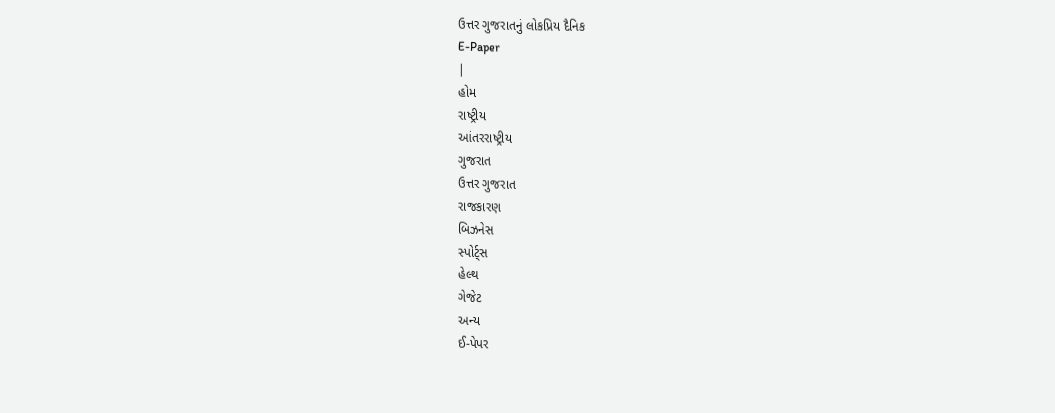ઉત્તર ગુજરાતનું લોકપ્રિય દૈનિક
E-Paper
|
હોમ
રાષ્ટ્રીય
આંતરરાષ્ટ્રીય
ગુજરાત
ઉત્તર ગુજરાત
રાજકારણ
બિઝનેસ
સ્પોર્ટ્સ
હેલ્થ
ગેજેટ
અન્ય
ઈ-પેપર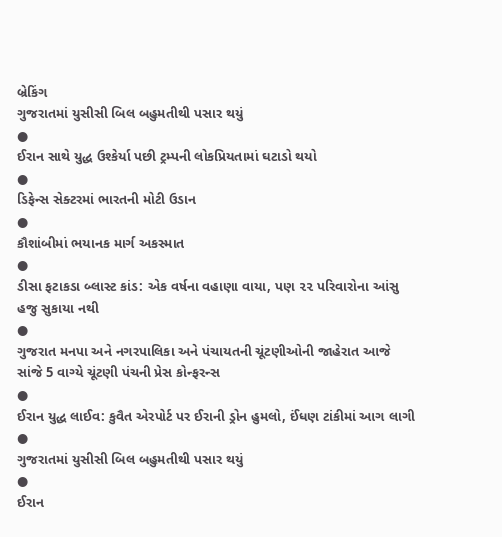બ્રેકિંગ
ગુજરાતમાં યુસીસી બિલ બહુમતીથી પસાર થયું
●
ઈરાન સાથે યુદ્ધ ઉશ્કેર્યા પછી ટ્રમ્પની લોકપ્રિયતામાં ઘટાડો થયો
●
ડિફેન્સ સેક્ટરમાં ભારતની મોટી ઉડાન
●
કૌશાંબીમાં ભયાનક માર્ગ અકસ્માત
●
ડીસા ફટાકડા બ્લાસ્ટ કાંડ: એક વર્ષના વહાણા વાયા, પણ ૨૨ પરિવારોના આંસુ હજુ સુકાયા નથી
●
ગુજરાત મનપા અને નગરપાલિકા અને પંચાયતની ચૂંટણીઓની જાહેરાત આજે સાંજે 5 વાગ્યે ચૂંટણી પંચની પ્રેસ કોન્ફરન્સ
●
ઈરાન યુદ્ધ લાઈવ: કુવૈત એરપોર્ટ પર ઈરાની ડ્રોન હુમલો, ઈંધણ ટાંકીમાં આગ લાગી
●
ગુજરાતમાં યુસીસી બિલ બહુમતીથી પસાર થયું
●
ઈરાન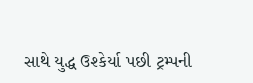સાથે યુદ્ધ ઉશ્કેર્યા પછી ટ્રમ્પની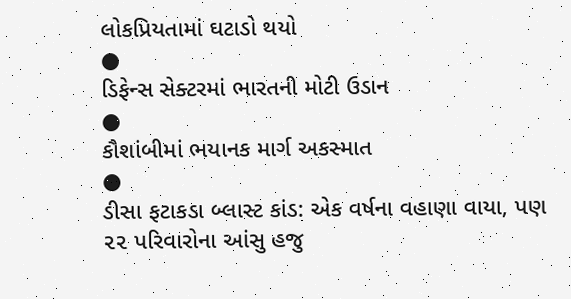લોકપ્રિયતામાં ઘટાડો થયો
●
ડિફેન્સ સેક્ટરમાં ભારતની મોટી ઉડાન
●
કૌશાંબીમાં ભયાનક માર્ગ અકસ્માત
●
ડીસા ફટાકડા બ્લાસ્ટ કાંડ: એક વર્ષના વહાણા વાયા, પણ ૨૨ પરિવારોના આંસુ હજુ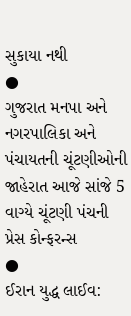સુકાયા નથી
●
ગુજરાત મનપા અને નગરપાલિકા અને પંચાયતની ચૂંટણીઓની જાહેરાત આજે સાંજે 5 વાગ્યે ચૂંટણી પંચની પ્રેસ કોન્ફરન્સ
●
ઈરાન યુદ્ધ લાઈવ: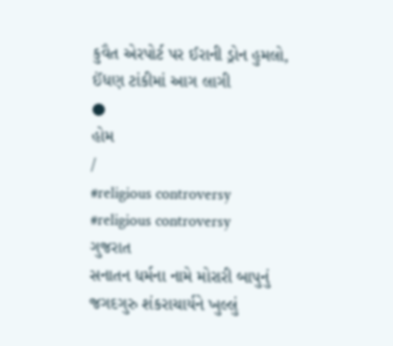કુવૈત એરપોર્ટ પર ઈરાની ડ્રોન હુમલો, ઈંધણ ટાંકીમાં આગ લાગી
●
હોમ
/
#religious controversy
#religious controversy
ગુજરાત
સનાતન ધર્મના નામે મોરારી બાપુનું જગદગુરુ શંકરાચાર્યને ખુલ્લું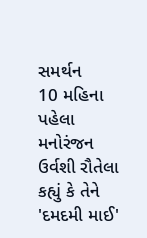સમર્થન
10 મહિના પહેલા
મનોરંજન
ઉર્વશી રૌતેલા કહ્યું કે તેને 'દમદમી માઈ'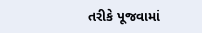તરીકે પૂજવામાં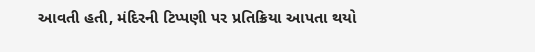આવતી હતી, મંદિરની ટિપ્પણી પર પ્રતિક્રિયા આપતા થયો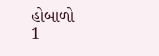હોબાળો
1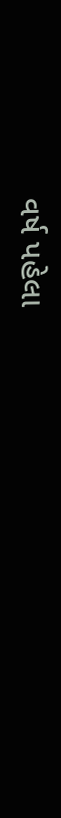વર્ષ પહેલા